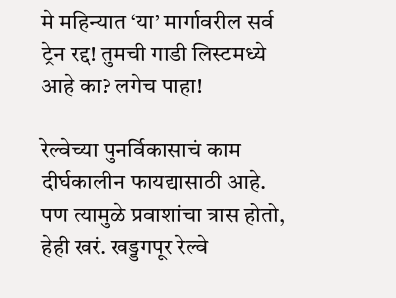मे महिन्यात ‘या’ मार्गावरील सर्व ट्रेन रद्द! तुमची गाडी लिस्टमध्ये आहे का? लगेच पाहा!

रेल्वेच्या पुनर्विकासाचं काम दीर्घकालीन फायद्यासाठी आहे. पण त्यामुळे प्रवाशांचा त्रास होतो, हेही खरं. खड्डगपूर रेल्वे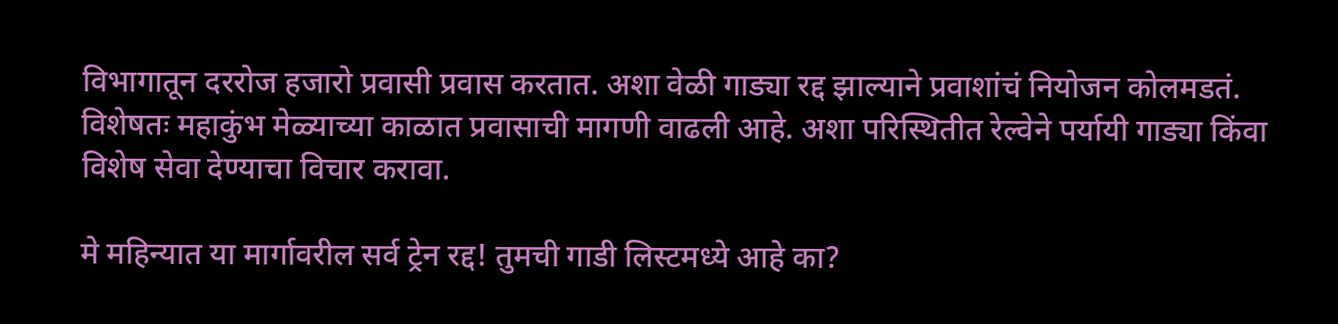विभागातून दररोज हजारो प्रवासी प्रवास करतात. अशा वेळी गाड्या रद्द झाल्याने प्रवाशांचं नियोजन कोलमडतं. विशेषतः महाकुंभ मेळ्याच्या काळात प्रवासाची मागणी वाढली आहे. अशा परिस्थितीत रेल्वेने पर्यायी गाड्या किंवा विशेष सेवा देण्याचा विचार करावा.

मे महिन्यात या मार्गावरील सर्व ट्रेन रद्द! तुमची गाडी लिस्टमध्ये आहे का?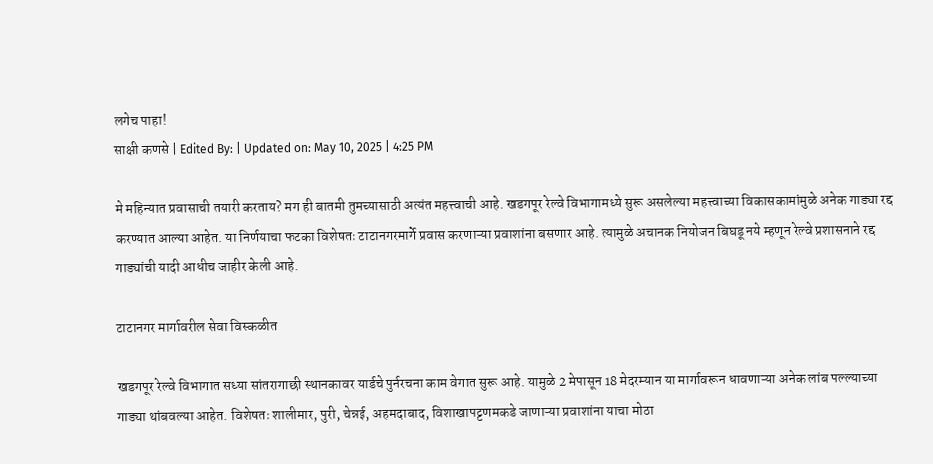लगेच पाहा!
साक्षी कणसे | Edited By: | Updated on: May 10, 2025 | 4:25 PM

मे महिन्यात प्रवासाची तयारी करताय? मग ही बातमी तुमच्यासाठी अत्यंत महत्त्वाची आहे. खडगपूर रेल्वे विभागामध्ये सुरू असलेल्या महत्त्वाच्या विकासकामांमुळे अनेक गाड्या रद्द करण्यात आल्या आहेत. या निर्णयाचा फटका विशेषतः टाटानगरमार्गे प्रवास करणाऱ्या प्रवाशांना बसणार आहे. त्यामुळे अचानक नियोजन बिघडू नये म्हणून रेल्वे प्रशासनाने रद्द गाड्यांची यादी आधीच जाहीर केली आहे.

टाटानगर मार्गावरील सेवा विस्कळीत

खडगपूर रेल्वे विभागात सध्या सांतरागाछी स्थानकावर यार्डचे पुर्नरचना काम वेगात सुरू आहे. यामुळे 2 मेपासून 18 मेदरम्यान या मार्गावरून धावणाऱ्या अनेक लांब पल्ल्याच्या गाड्या थांबवल्या आहेत. विशेषतः शालीमार, पुरी, चेन्नई, अहमदाबाद, विशाखापट्टणमकडे जाणाऱ्या प्रवाशांना याचा मोठा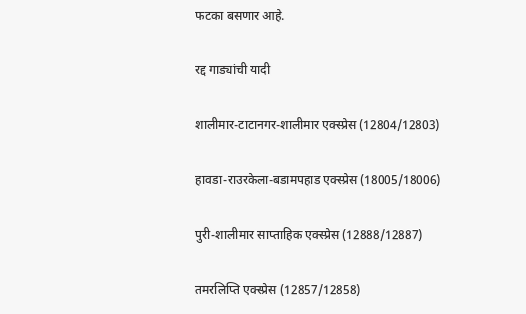फटका बसणार आहे.

रद्द गाड्यांची यादी

शालीमार-टाटानगर-शालीमार एक्स्प्रेस (12804/12803)

हावडा-राउरकेला-बडामपहाड एक्स्प्रेस (18005/18006)

पुरी-शालीमार साप्ताहिक एक्स्प्रेस (12888/12887)

तमरलिप्ति एक्स्प्रेस (12857/12858)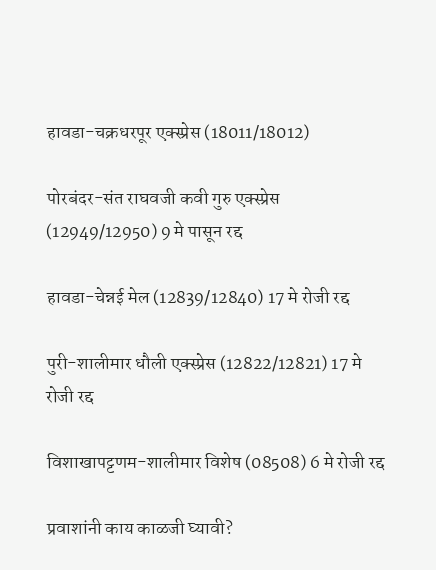हावडा-चक्रधरपूर एक्स्प्रेस (18011/18012)

पोरबंदर-संत राघवजी कवी गुरु एक्स्प्रेस (12949/12950) 9 मे पासून रद्द

हावडा-चेन्नई मेल (12839/12840) 17 मे रोजी रद्द

पुरी-शालीमार धौली एक्स्प्रेस (12822/12821) 17 मे रोजी रद्द

विशाखापट्टणम-शालीमार विशेष (08508) 6 मे रोजी रद्द

प्रवाशांनी काय काळजी घ्यावी?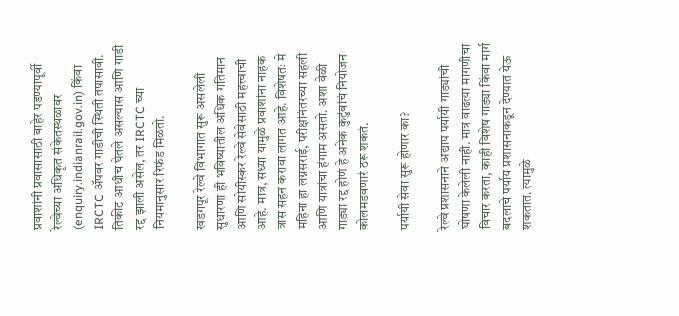प्रवाशांनी प्रवासासाठी बाहेर पडण्यापूर्वी रेल्वेच्या अधिकृत संकेतस्थळावर (enquiry.indianrail.gov.in) किंवा IRCTC अ‍ॅपवर गाडीची स्थिती तपासावी. तिकीट आधीच घेतले असल्यास आणि गाडी रद्द झाली असेल, तर IRCTC च्या नियमानुसार रिफंड मिळतो.

खडगपूर रेल्वे विभागात सुरू असलेली सुधारणा ही भविष्यातील अधिक गतिमान आणि सोयीस्कर रेल्वे सेवेसाठी महत्त्वाची आहे. मात्र, सध्या यामुळे प्रवाशांना नाहक त्रास सहन करावा लागत आहे. विशेषतः मे महिना हा लग्नसराई, परीक्षांनंतरच्या सहली आणि यात्रांचा हंगाम असतो. अशा वेळी गाड्या रद्द होणं हे अनेक कुटुंबांचं नियोजन कोलमडवणारं ठरू शकतं.

पर्यायी सेवा सुरू होणार का?

रेल्वे प्रशासनाने अद्याप पर्यायी गाड्यांची घोषणा केलेली नाही. मात्र वाढत्या मागणीचा विचार करता, काही विशेष गाड्या किंवा मार्ग बदलाचे पर्याय प्रशासनाकडून देण्यात येऊ शकतात. त्यामुळे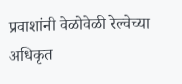प्रवाशांनी वेळोवेळी रेल्वेच्या अधिकृत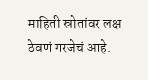माहिती स्रोतांवर लक्ष ठेवणं गरजेचं आहे.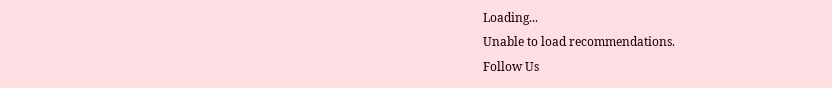Loading...
Unable to load recommendations.
Follow Us